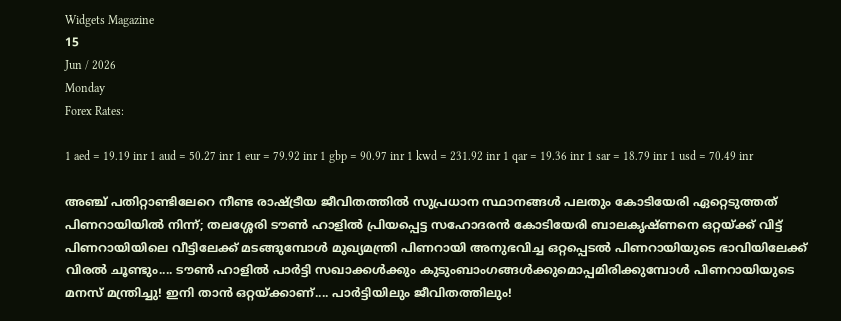Widgets Magazine
15
Jun / 2026
Monday
Forex Rates:

1 aed = 19.19 inr 1 aud = 50.27 inr 1 eur = 79.92 inr 1 gbp = 90.97 inr 1 kwd = 231.92 inr 1 qar = 19.36 inr 1 sar = 18.79 inr 1 usd = 70.49 inr

അഞ്ച് പതിറ്റാണ്ടിലേറെ നീണ്ട രാഷ്ട്രീയ ജീവിതത്തില്‍ സുപ്രധാന സ്ഥാനങ്ങള്‍ പലതും കോടിയേരി ഏറ്റെടുത്തത് പിണറായിയില്‍ നിന്ന്; തലശ്ശേരി ടൗൺ ഹാളിൽ പ്രിയപ്പെട്ട സഹോദരൻ കോടിയേരി ബാലകൃഷ്ണനെ ഒറ്റയ്ക്ക് വിട്ട് പിണറായിയിലെ വീട്ടിലേക്ക് മടങ്ങുമ്പോൾ മുഖ്യമന്ത്രി പിണറായി അനുഭവിച്ച ഒറ്റപ്പെടൽ പിണറായിയുടെ ഭാവിയിലേക്ക് വിരൽ ചൂണ്ടും.... ടൗൺ ഹാളിൽ പാർട്ടി സഖാക്കൾക്കും കുടുംബാംഗങ്ങൾക്കുമൊപ്പമിരിക്കുമ്പോൾ പിണറായിയുടെ മനസ് മന്ത്രിച്ചു! ഇനി താൻ ഒറ്റയ്ക്കാണ്.... പാർട്ടിയിലും ജീവിതത്തിലും!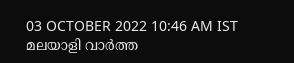03 OCTOBER 2022 10:46 AM IST
മലയാളി വാര്‍ത്ത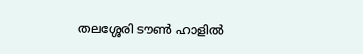തലശ്ശേരി ടൗൺ ഹാളിൽ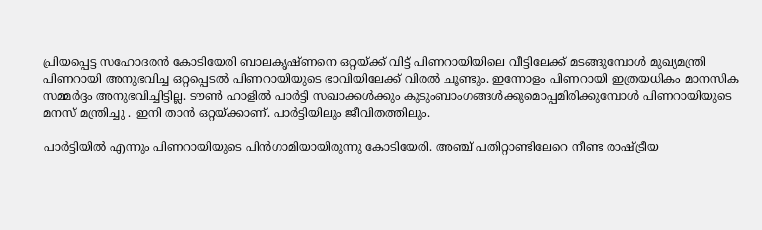പ്രിയപ്പെട്ട സഹോദരൻ കോടിയേരി ബാലകൃഷ്ണനെ ഒറ്റയ്ക്ക് വിട്ട് പിണറായിയിലെ വീട്ടിലേക്ക് മടങ്ങുമ്പോൾ മുഖ്യമന്ത്രി പിണറായി അനുഭവിച്ച ഒറ്റപ്പെടൽ പിണറായിയുടെ ഭാവിയിലേക്ക് വിരൽ ചൂണ്ടും. ഇന്നോളം പിണറായി ഇത്രയധികം മാനസിക സമ്മർദ്ദം അനുഭവിച്ചിട്ടില്ല. ടൗൺ ഹാളിൽ പാർട്ടി സഖാക്കൾക്കും കുടുംബാംഗങ്ങൾക്കുമൊപ്പമിരിക്കുമ്പോൾ പിണറായിയുടെ മനസ് മന്ത്രിച്ചു . ഇനി താൻ ഒറ്റയ്ക്കാണ്. പാർട്ടിയിലും ജീവിതത്തിലും.

പാര്‍ട്ടിയില്‍ എന്നും പിണറായിയുടെ പിന്‍ഗാമിയായിരുന്നു കോടിയേരി. അഞ്ച് പതിറ്റാണ്ടിലേറെ നീണ്ട രാഷ്ട്രീയ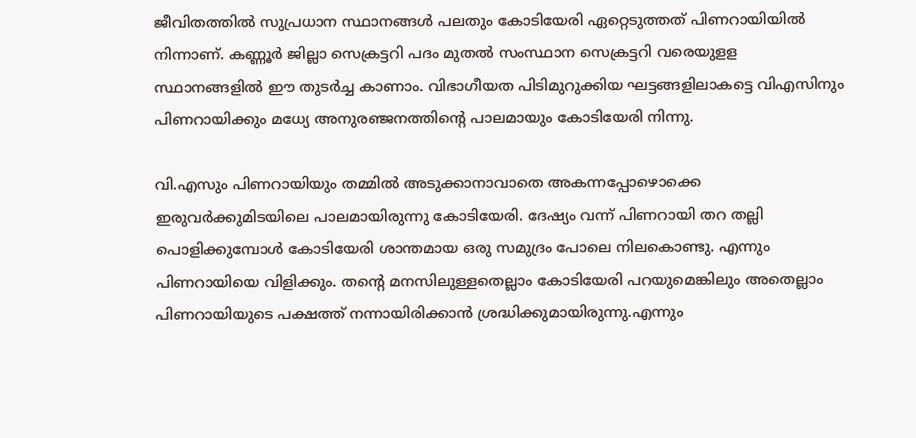ജീവിതത്തില്‍ സുപ്രധാന സ്ഥാനങ്ങള്‍ പലതും കോടിയേരി ഏറ്റെടുത്തത് പിണറായിയില്‍ നിന്നാണ്. കണ്ണൂര്‍ ജില്ലാ സെക്രട്ടറി പദം മുതല്‍ സംസ്ഥാന സെക്രട്ടറി വരെയുളള സ്ഥാനങ്ങളില്‍ ഈ തുടര്‍ച്ച കാണാം. വിഭാഗീയത പിടിമുറുക്കിയ ഘട്ടങ്ങളിലാകട്ടെ വിഎസിനും പിണറായിക്കും മധ്യേ അനുരഞ്ജനത്തിന്‍റെ പാലമായും കോടിയേരി നിന്നു.

വി.എസും പിണറായിയും തമ്മിൽ അടുക്കാനാവാതെ അകന്നപ്പോഴൊക്കെ ഇരുവർക്കുമിടയിലെ പാലമായിരുന്നു കോടിയേരി. ദേഷ്യം വന്ന് പിണറായി തറ തല്ലി പൊളിക്കുമ്പോൾ കോടിയേരി ശാന്തമായ ഒരു സമുദ്രം പോലെ നിലകൊണ്ടു. എന്നും പിണറായിയെ വിളിക്കും. തൻ്റെ മനസിലുള്ളതെല്ലാം കോടിയേരി പറയുമെങ്കിലും അതെല്ലാം പിണറായിയുടെ പക്ഷത്ത് നന്നായിരിക്കാൻ ശ്രദ്ധിക്കുമായിരുന്നു.എന്നും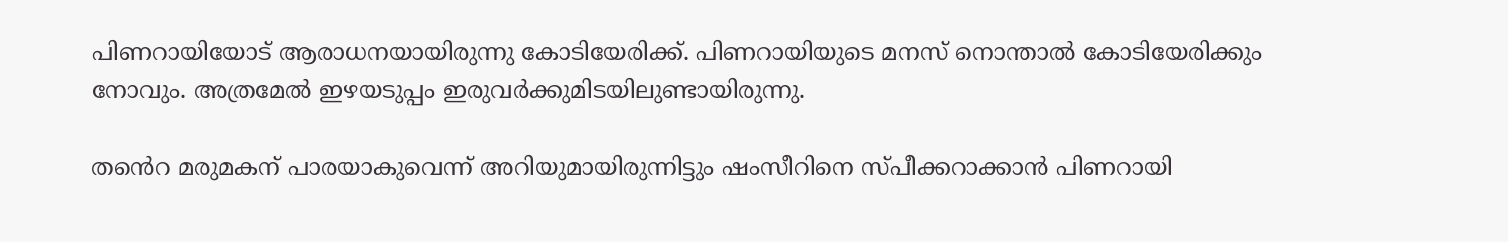പിണറായിയോട് ആരാധനയായിരുന്നു കോടിയേരിക്ക്. പിണറായിയുടെ മനസ് നൊന്താൽ കോടിയേരിക്കും നോവും. അത്രമേൽ ഇഴയടുപ്പം ഇരുവർക്കുമിടയിലുണ്ടായിരുന്നു.

തൻെറ മരുമകന് പാരയാകുവെന്ന് അറിയുമായിരുന്നിട്ടും ഷംസീറിനെ സ്പീക്കറാക്കാൻ പിണറായി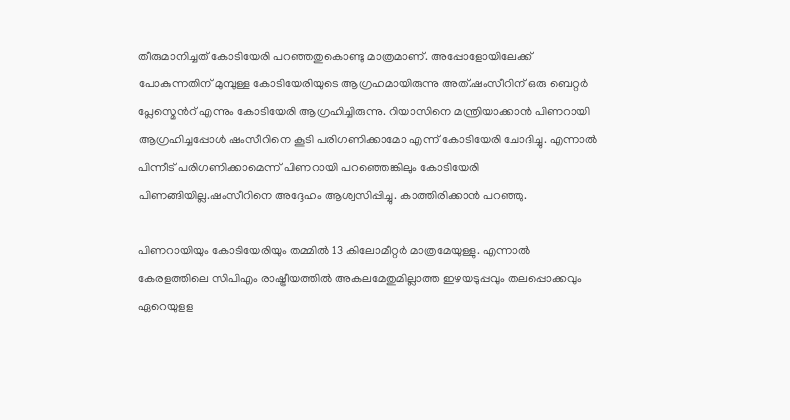തീരുമാനിച്ചത് കോടിയേരി പറഞ്ഞതുകൊണ്ടു മാത്രമാണ്. അപ്പോളോയിലേക്ക് പോകുന്നതിന് മുമ്പുള്ള കോടിയേരിയുടെ ആഗ്രഹമായിരുന്നു അത്.ഷംസീറിന് ഒരു ബെറ്റർ പ്ലേസ്മെൻറ് എന്നും കോടിയേരി ആഗ്രഹിച്ചിരുന്നു. റിയാസിനെ മന്ത്രിയാക്കാൻ പിണറായി ആഗ്രഹിച്ചപ്പോൾ ഷംസീറിനെ കൂടി പരിഗണിക്കാമോ എന്ന് കോടിയേരി ചോദിച്ചു. എന്നാൽ പിന്നീട് പരിഗണിക്കാമെന്ന് പിണറായി പറഞ്ഞെങ്കിലും കോടിയേരി പിണങ്ങിയില്ല.ഷംസീറിനെ അദ്ദേഹം ആശ്വസിപ്പിച്ചു. കാത്തിരിക്കാൻ പറഞ്ഞു.

പിണറായിയും കോടിയേരിയും തമ്മിൽ 13 കിലോമീറ്റര്‍ മാത്രമേയുള്ളു. എന്നാല്‍ കേരളത്തിലെ സിപിഎം രാഷ്ട്രീയത്തില്‍ അകലമേതുമില്ലാത്ത ഇഴയടുപ്പവും തലപ്പൊക്കവും ഏറെയുളള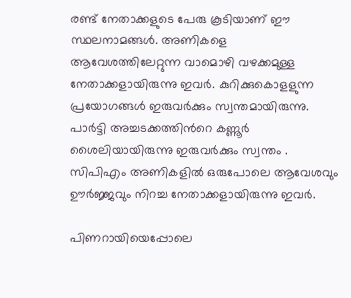രണ്ട് നേതാക്കളുടെ പേരു കൂടിയാണ് ഈ സ്ഥലനാമങ്ങള്‍. അണികളെ ആവേശത്തിലേറ്റുന്ന വാമൊഴി വഴക്കമുള്ള നേതാക്കളായിരുന്നു ഇവർ. കുറിക്കുകൊളളുന്ന പ്രയോഗങ്ങള്‍ ഇരുവർക്കും സ്വന്തമായിരുന്നു. പാര്‍ട്ടി അച്ചടക്കത്തിന്‍റെ കണ്ണൂര്‍ ശൈലിയായിരുന്നു ഇരുവർക്കും സ്വന്തം . സിപിഎം അണികളില്‍ ഒരുപോലെ ആവേശവും ഊര്‍ജ്ജവും നിറച്ച നേതാക്കളായിരുന്നു ഇവർ.

പിണറായിയെപ്പോലെ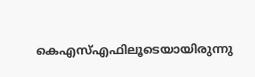കെഎസ്എഫിലൂടെയായിരുന്നു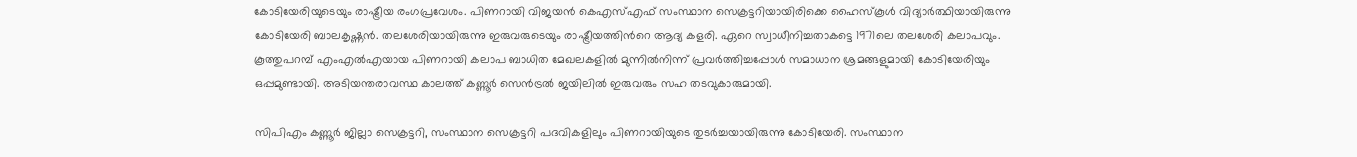കോടിയേരിയുടെയും രാഷ്ട്രീയ രംഗപ്രവേശം. പിണറായി വിജയന്‍ കെഎസ്എഫ് സംസ്ഥാന സെക്രട്ടറിയായിരിക്കെ ഹൈസ്കൂള്‍ വിദ്യാര്‍ത്ഥിയായിരുന്നു കോടിയേരി ബാലകൃഷ്ണന്‍. തലശേരിയായിരുന്നു ഇരുവരുടെയും രാഷ്ട്രീയത്തിന്‍റെ ആദ്യ കളരി. ഏറെ സ്വാധീനിച്ചതാകട്ടെ 1971ലെ തലശേരി കലാപവും. കൂത്തുപറമ്പ് എംഎല്‍എയായ പിണറായി കലാപ ബാധിത മേഖലകളില്‍ മുന്നില്‍നിന്ന് പ്രവര്‍ത്തിച്ചപ്പോള്‍ സമാധാന ശ്രമങ്ങളുമായി കോടിയേരിയും ഒപ്പമുണ്ടായി. അടിയന്തരാവസ്ഥ കാലത്ത് കണ്ണൂര്‍ സെന്‍ട്രല്‍ ജയിലില്‍ ഇരുവരും സഹ തടവുകാരുമായി.

സിപിഎം കണ്ണൂര്‍ ജില്ലാ സെക്രട്ടറി, സംസ്ഥാന സെക്രട്ടറി പദവികളിലും പിണറായിയുടെ തുടര്‍ച്ചയായിരുന്നു കോടിയേരി. സംസ്ഥാന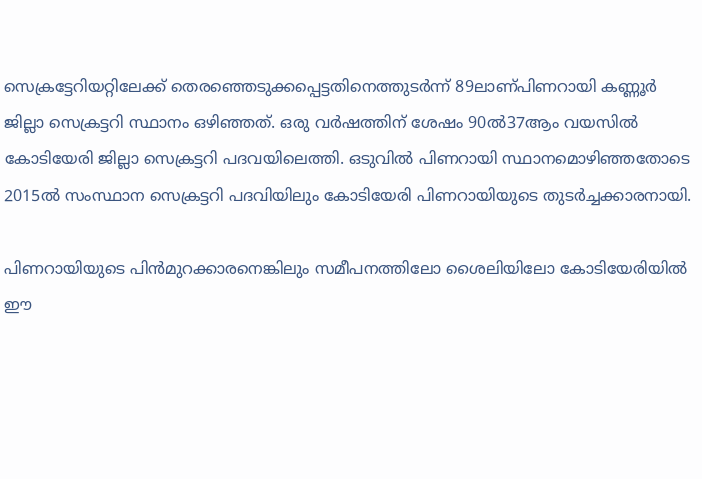സെക്രട്ടേറിയറ്റിലേക്ക് തെരഞ്ഞെടുക്കപ്പെട്ടതിനെത്തുടര്‍ന്ന് 89ലാണ്പിണറായി കണ്ണൂര്‍ ജില്ലാ സെക്രട്ടറി സ്ഥാനം ഒഴിഞ്ഞത്. ഒരു വര്‍ഷത്തിന് ശേഷം 90ല്‍37ആം വയസില്‍ കോടിയേരി ജില്ലാ സെക്രട്ടറി പദവയിലെത്തി. ഒടുവില്‍ പിണറായി സ്ഥാനമൊഴിഞ്ഞതോടെ 2015ല്‍ സംസ്ഥാന സെക്രട്ടറി പദവിയിലും കോടിയേരി പിണറായിയുടെ തുടര്‍ച്ചക്കാരനായി.

പിണറായിയുടെ പിന്‍മുറക്കാരനെങ്കിലും സമീപനത്തിലോ ശൈലിയിലോ കോടിയേരിയില്‍ ഈ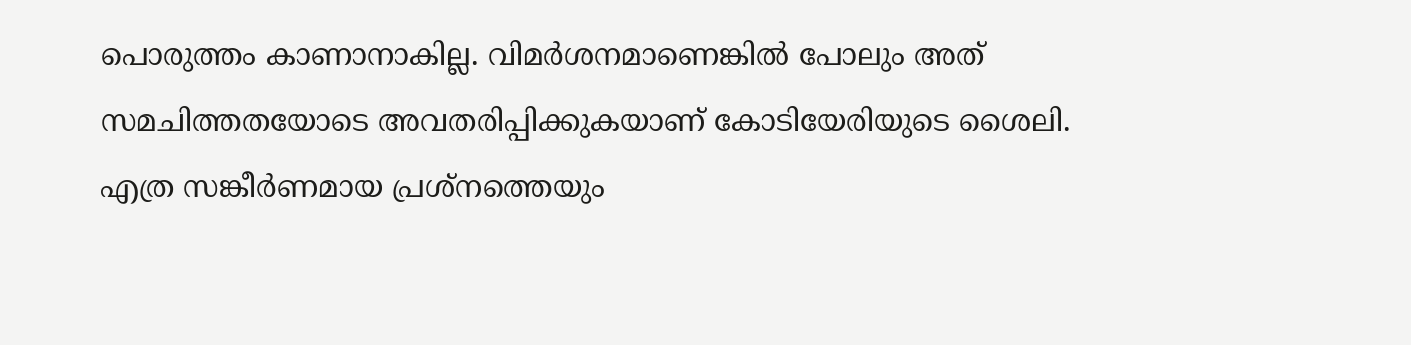പൊരുത്തം കാണാനാകില്ല. വിമര്‍ശനമാണെങ്കില്‍ പോലും അത് സമചിത്തതയോടെ അവതരിപ്പിക്കുകയാണ് കോടിയേരിയുടെ ശൈലി. എത്ര സങ്കീര്‍ണമായ പ്രശ്നത്തെയും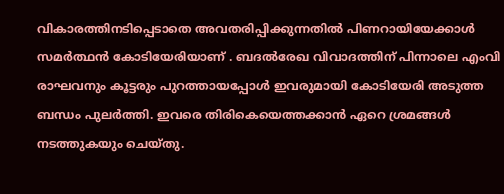വികാരത്തിനടിപ്പെടാതെ അവതരിപ്പിക്കുന്നതില്‍ പിണറായിയേക്കാള്‍ സമര്‍ത്ഥന്‍ കോടിയേരിയാണ് . ബദല്‍രേഖ വിവാദത്തിന് പിന്നാലെ എംവി രാഘവനും കൂട്ടരും പുറത്തായപ്പോള്‍ ഇവരുമായി കോടിയേരി അടുത്ത ബന്ധം പുലര്‍ത്തി. ഇവരെ തിരികെയെത്തക്കാന്‍ ഏറെ ശ്രമങ്ങള്‍ നടത്തുകയും ചെയ്തു.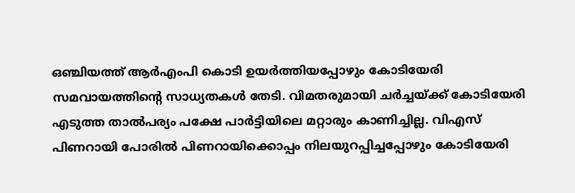ഒഞ്ചിയത്ത് ആര്‍എംപി കൊടി ഉയര്‍ത്തിയപ്പോഴും കോടിയേരി സമവായത്തിന്‍റെ സാധ്യതകള്‍ തേടി. വിമതരുമായി ചര്‍ച്ചയ്ക്ക് കോടിയേരി എടുത്ത താല്‍പര്യം പക്ഷേ പാര്‍ട്ടിയിലെ മറ്റാരും കാണിച്ചില്ല. വിഎസ് പിണറായി പോരില്‍ പിണറായിക്കൊപ്പം നിലയുറപ്പിച്ചപ്പോഴും കോടിയേരി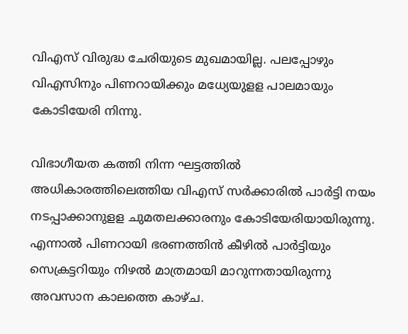വിഎസ് വിരുദ്ധ ചേരിയുടെ മുഖമായില്ല. പലപ്പോഴും വിഎസിനും പിണറായിക്കും മധ്യേയുളള പാലമായും കോടിയേരി നിന്നു.

വിഭാഗീയത കത്തി നിന്ന ഘട്ടത്തില്‍ അധികാരത്തിലെത്തിയ വിഎസ് സര്‍ക്കാരില്‍ പാര്‍ട്ടി നയം നടപ്പാക്കാനുളള ചുമതലക്കാരനും കോടിയേരിയായിരുന്നു. എന്നാല്‍ പിണറായി ഭരണത്തിന്‍ കീഴില്‍ പാര്‍ട്ടിയും സെക്രട്ടറിയും നിഴല്‍ മാത്രമായി മാറുന്നതായിരുന്നു അവസാന കാലത്തെ കാഴ്ച.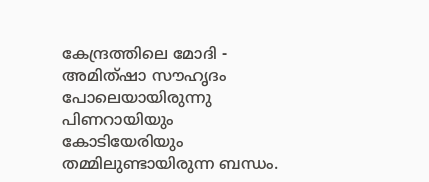കേന്ദ്രത്തിലെ മോദി - അമിത്‍ഷാ സൗഹൃദം പോലെയായിരുന്നു പിണറായിയും കോടിയേരിയും തമ്മിലുണ്ടായിരുന്ന ബന്ധം.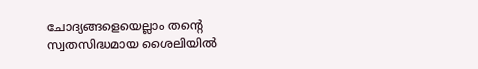ചോദ്യങ്ങളെയെല്ലാം തന്‍റെ സ്വതസിദ്ധമായ ശൈലിയില്‍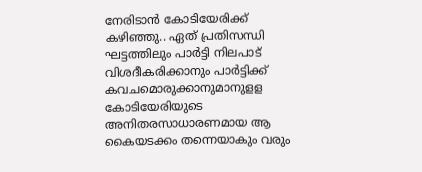നേരിടാന്‍ കോടിയേരിക്ക് കഴിഞ്ഞു.. ഏത് പ്രതിസന്ധി ഘട്ടത്തിലും പാര്‍ട്ടി നിലപാട് വിശദീകരിക്കാനും പാര്‍ട്ടിക്ക് കവചമൊരുക്കാനുമാനുളള കോടിയേരിയുടെ അനിതരസാധാരണമായ ആ കൈയടക്കം തന്നെയാകും വരും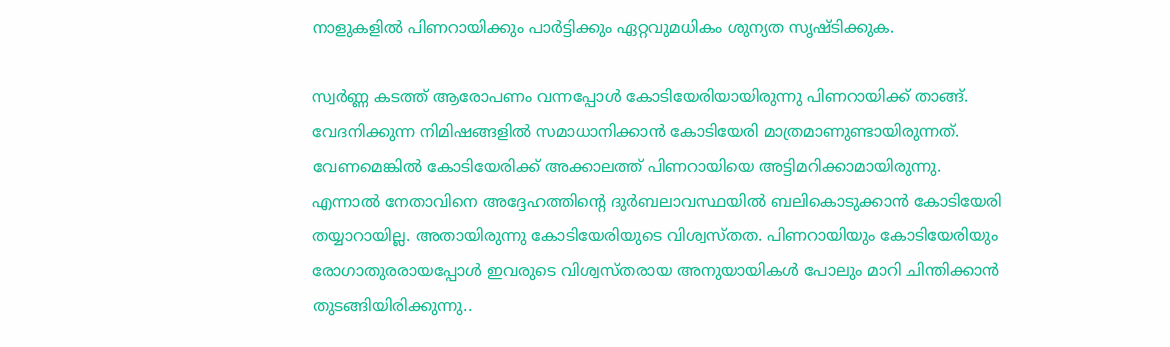നാളുകളില്‍ പിണറായിക്കും പാര്‍ട്ടിക്കും ഏറ്റവുമധികം ശുന്യത സൃഷ്ടിക്കുക.

സ്വർണ്ണ കടത്ത് ആരോപണം വന്നപ്പോൾ കോടിയേരിയായിരുന്നു പിണറായിക്ക് താങ്ങ്. വേദനിക്കുന്ന നിമിഷങ്ങളിൽ സമാധാനിക്കാൻ കോടിയേരി മാത്രമാണുണ്ടായിരുന്നത്. വേണമെങ്കിൽ കോടിയേരിക്ക് അക്കാലത്ത് പിണറായിയെ അട്ടിമറിക്കാമായിരുന്നു. എന്നാൽ നേതാവിനെ അദ്ദേഹത്തിൻ്റെ ദുർബലാവസ്ഥയിൽ ബലികൊടുക്കാൻ കോടിയേരി തയ്യാറായില്ല. അതായിരുന്നു കോടിയേരിയുടെ വിശ്വസ്തത. പിണറായിയും കോടിയേരിയും രോഗാതുരരായപ്പോൾ ഇവരുടെ വിശ്വസ്തരായ അനുയായികൾ പോലും മാറി ചിന്തിക്കാൻ തുടങ്ങിയിരിക്കുന്നു..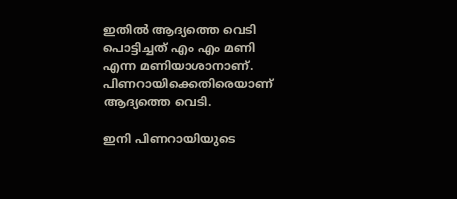ഇതിൽ ആദ്യത്തെ വെടി പൊട്ടിച്ചത് എം എം മണി എന്ന മണിയാശാനാണ്. പിണറായിക്കെതിരെയാണ് ആദ്യത്തെ വെടി.

ഇനി പിണറായിയുടെ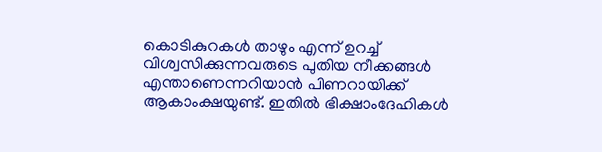കൊടികുറകൾ താഴും എന്ന് ഉറച്ച് വിശ്വസിക്കുന്നവരുടെ പുതിയ നീക്കങ്ങൾ എന്താണെന്നറിയാൻ പിണറായിക്ക് ആകാംക്ഷയുണ്ട്. ഇതിൽ ഭിക്ഷാംദേഹികൾ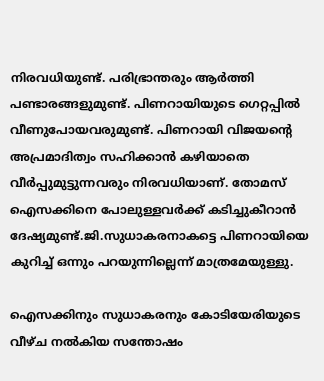നിരവധിയുണ്ട്. പരിഭ്രാന്തരും ആർത്തി പണ്ടാരങ്ങളുമുണ്ട്. പിണറായിയുടെ ഗെറ്റപ്പിൽ വീണുപോയവരുമുണ്ട്. പിണറായി വിജയൻ്റെ അപ്രമാദിത്വം സഹിക്കാൻ കഴിയാതെ വീർപ്പുമുട്ടുന്നവരും നിരവധിയാണ്. തോമസ് ഐസക്കിനെ പോലുള്ളവർക്ക് കടിച്ചുകീറാൻ ദേഷ്യമുണ്ട്.ജി.സുധാകരനാകട്ടെ പിണറായിയെ കുറിച്ച് ഒന്നും പറയുന്നില്ലെന്ന് മാത്രമേയുള്ളു.

ഐസക്കിനും സുധാകരനും കോടിയേരിയുടെ വീഴ്ച നൽകിയ സന്തോഷം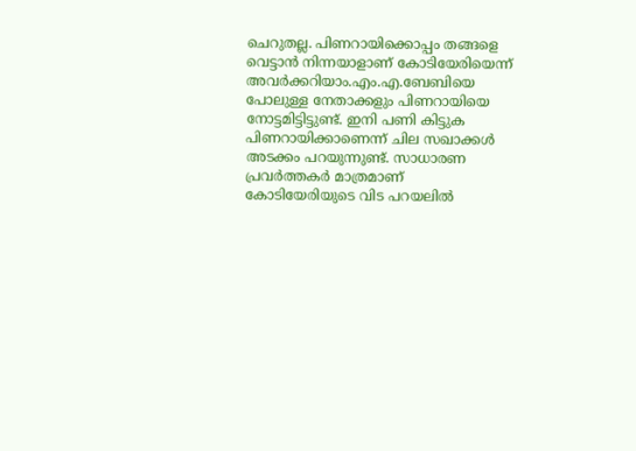ചെറുതല്ല. പിണറായിക്കൊപ്പം തങ്ങളെ വെട്ടാൻ നിന്നയാളാണ് കോടിയേരിയെന്ന് അവർക്കറിയാം.എം.എ.ബേബിയെ പോലുള്ള നേതാക്കളും പിണറായിയെ നോട്ടമിട്ടിട്ടുണ്ട്. ഇനി പണി കിട്ടുക പിണറായിക്കാണെന്ന് ചില സഖാക്കൾ അടക്കം പറയുന്നുണ്ട്. സാധാരണ പ്രവർത്തകർ മാത്രമാണ് കോടിയേരിയുടെ വിട പറയലിൽ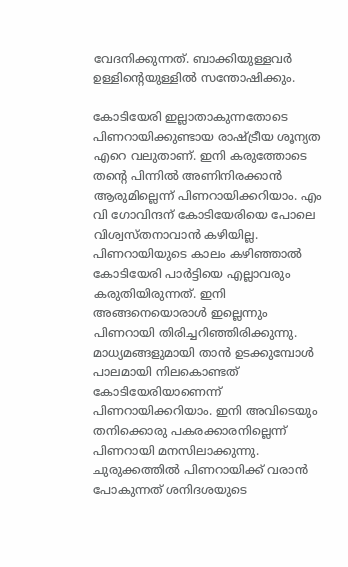വേദനിക്കുന്നത്. ബാക്കിയുള്ളവർ ഉള്ളിൻ്റെയുള്ളിൽ സന്തോഷിക്കും.

കോടിയേരി ഇല്ലാതാകുന്നതോടെ പിണറായിക്കുണ്ടായ രാഷ്ട്രീയ ശൂന്യത എറെ വലുതാണ്. ഇനി കരുത്തോടെ തൻ്റെ പിന്നിൽ അണിനിരക്കാൻ ആരുമില്ലെന്ന് പിണറായിക്കറിയാം. എം വി ഗോവിന്ദന് കോടിയേരിയെ പോലെ വിശ്വസ്തനാവാൻ കഴിയില്ല. പിണറായിയുടെ കാലം കഴിഞ്ഞാൽ കോടിയേരി പാർട്ടിയെ എല്ലാവരും കരുതിയിരുന്നത്. ഇനി അങ്ങനെയൊരാൾ ഇല്ലെന്നും പിണറായി തിരിച്ചറിഞ്ഞിരിക്കുന്നു. മാധ്യമങ്ങളുമായി താൻ ഉടക്കുമ്പോൾ പാലമായി നിലകൊണ്ടത് കോടിയേരിയാണെന്ന് പിണറായിക്കറിയാം. ഇനി അവിടെയും തനിക്കൊരു പകരക്കാരനില്ലെന്ന് പിണറായി മനസിലാക്കുന്നു. ചുരുക്കത്തിൽ പിണറായിക്ക് വരാൻ പോകുന്നത് ശനിദശയുടെ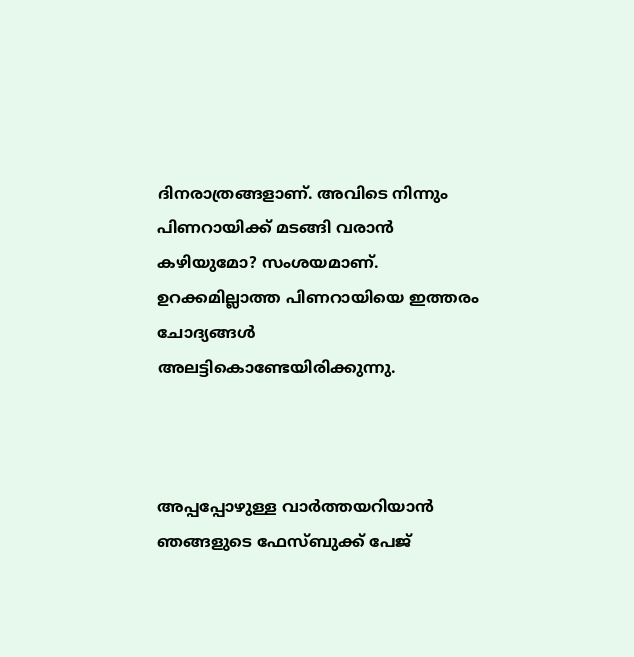ദിനരാത്രങ്ങളാണ്. അവിടെ നിന്നും പിണറായിക്ക് മടങ്ങി വരാൻ കഴിയുമോ? സംശയമാണ്. ഉറക്കമില്ലാത്ത പിണറായിയെ ഇത്തരം ചോദ്യങ്ങൾ അലട്ടികൊണ്ടേയിരിക്കുന്നു.



അപ്പപ്പോഴുള്ള വാര്‍ത്തയറിയാന്‍ ഞങ്ങളുടെ ഫേസ്‌ബുക്ക്‌ പേജ്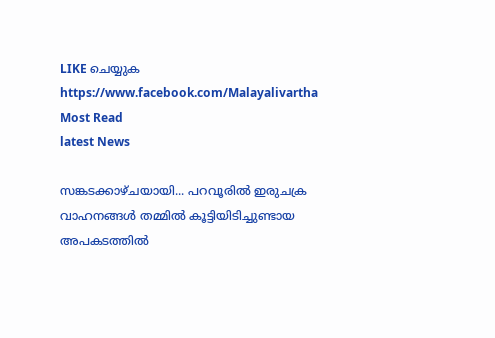LIKE ചെയ്യുക
https://www.facebook.com/Malayalivartha
Most Read
latest News

സങ്കടക്കാഴ്ചയായി... പറവൂരിൽ ഇരുചക്ര വാഹനങ്ങൾ തമ്മിൽ കൂട്ടിയിടിച്ചുണ്ടായ അപകടത്തിൽ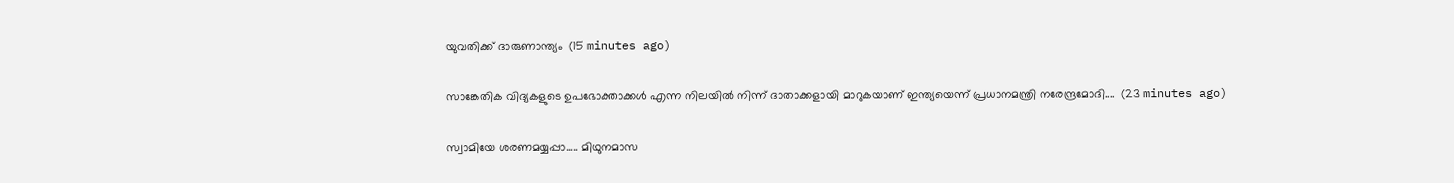യുവതിക്ക് ദാരുണാന്ത്യം  (15 minutes ago)

സാങ്കേതിക വിദ്യകളുടെ ഉപഭോക്താക്കൾ എന്ന നിലയിൽ നിന്ന് ദാതാക്കളായി മാറുകയാണ് ഇന്ത്യയെന്ന് പ്രധാനമന്ത്രി നരേന്ദ്രമോദി....  (23 minutes ago)

സ്വാമിയേ ശരണമയ്യപ്പാ..... മിഥുനമാസ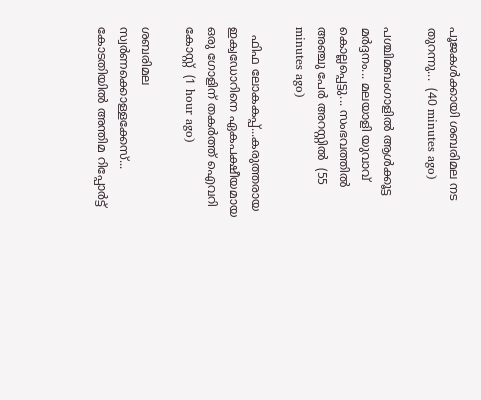പൂജകൾക്കായി ശബരിമല നട തുറന്നു...  (40 minutes ago)

പശ്ചിമബംഗാളിൽ ആൾക്കൂട്ട മർദ്ദനം... മലയാളി യുവാവ് കൊല്ലപ്പെട്ടു... സംഭവത്തിൽ അഞ്ചു പേർ അറസ്റ്റിൽ  (55 minutes ago)

  ഫിഫ ലോകകപ്പ്...കരുത്തരായ ഇക്വഡോറിനെ ഏകപക്ഷീയമായ ഒരു ഗോളിന് തകര്‍ത്ത് ഐവറി കോസ്റ്റ്  (1 hour ago)

ശബരിമല സ്വർണക്കൊള്ളക്കേസ്... കോടതിയിൽ അന്തിമ റിപ്പോർട്ട്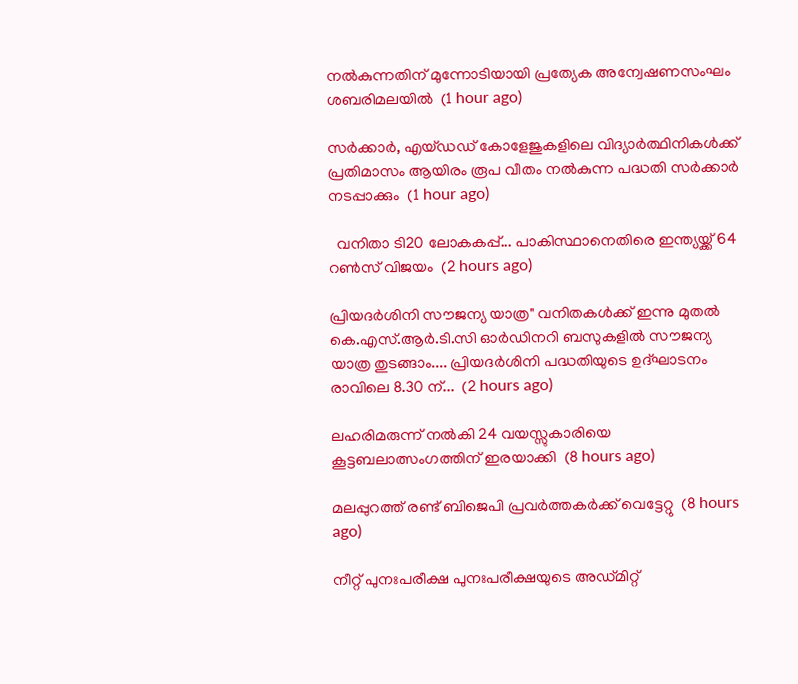നൽകുന്നതിന് മുന്നോടിയായി പ്രത്യേക അന്വേഷണസംഘം ശബരിമലയിൽ  (1 hour ago)

സർക്കാർ, എയ്ഡഡ് കോളേജുകളിലെ വിദ്യാർത്ഥിനികൾക്ക് പ്രതിമാസം ആയിരം രൂപ വീതം നൽകുന്ന പദ്ധതി സർക്കാർ നടപ്പാക്കും  (1 hour ago)

  വനിതാ ടി20 ലോകകപ്പ്... പാകിസ്ഥാനെതിരെ ഇന്ത്യയ്ക്ക് 64 റൺസ് വിജയം  (2 hours ago)

പ്രിയദർശിനി സൗജന്യ യാത്ര" വനിതകൾക്ക് ഇന്നു മുതൽ കെ.എസ്.ആർ.ടി.സി ഓർഡിനറി ബസുകളിൽ സൗജന്യ യാത്ര തുടങ്ങാം.... പ്രിയദർശിനി പദ്ധതിയുടെ ഉദ്ഘാടനം രാവിലെ 8.30 ന്...  (2 hours ago)

ലഹരിമരുന്ന് നല്‍കി 24 വയസ്സുകാരിയെ കൂട്ടബലാത്സംഗത്തിന് ഇരയാക്കി  (8 hours ago)

മലപ്പുറത്ത് രണ്ട് ബിജെപി പ്രവര്‍ത്തകര്‍ക്ക് വെട്ടേറ്റു  (8 hours ago)

നീറ്റ് പുനഃപരീക്ഷ പുനഃപരീക്ഷയുടെ അഡ്മിറ്റ്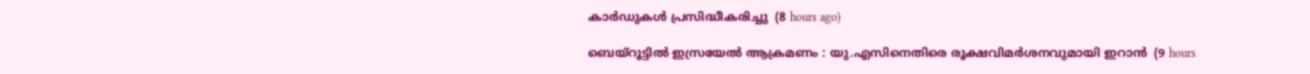കാര്‍ഡുകള്‍ പ്രസിദ്ധീകരിച്ചു  (8 hours ago)

ബെയ്‌റൂട്ടില്‍ ഇസ്രയേല്‍ ആക്രമണം : യു.എസിനെതിരെ രൂക്ഷവിമര്‍ശനവുമായി ഇറാന്‍  (9 hours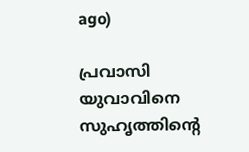ago)

പ്രവാസി യുവാവിനെ സുഹൃത്തിന്റെ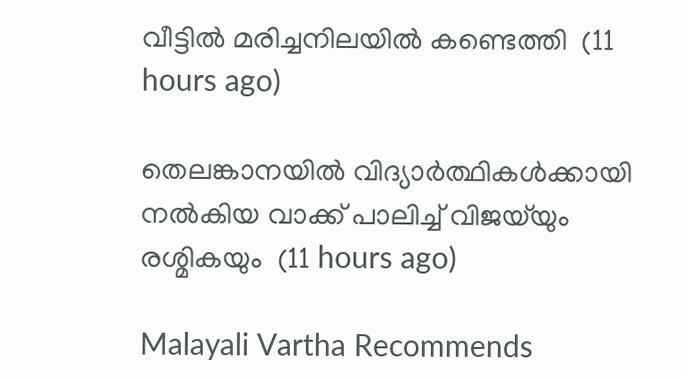വീട്ടില്‍ മരിച്ചനിലയില്‍ കണ്ടെത്തി  (11 hours ago)

തെലങ്കാനയില്‍ വിദ്യാര്‍ത്ഥികള്‍ക്കായി നല്‍കിയ വാക്ക് പാലിച്ച് വിജയ്‌യും രശ്മികയും  (11 hours ago)

Malayali Vartha Recommends